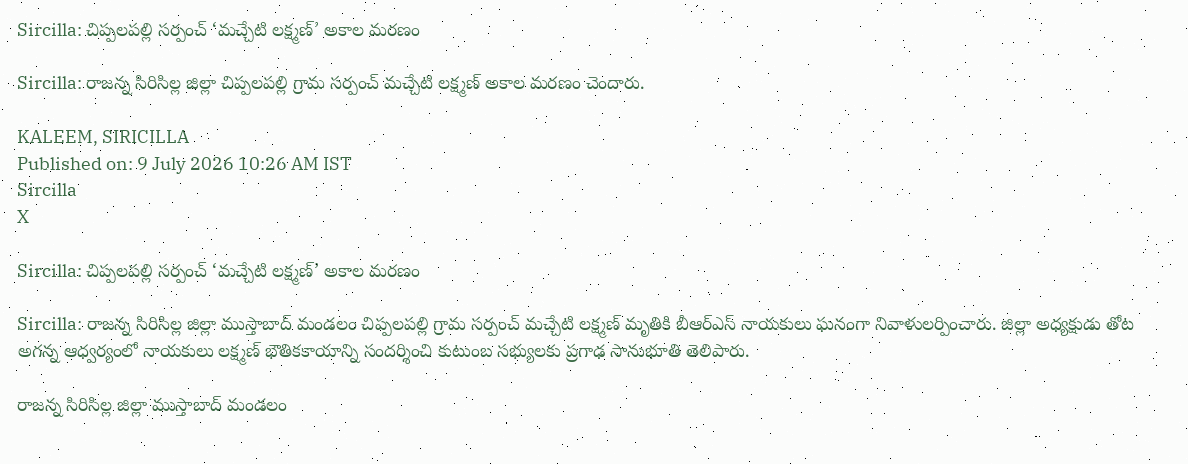Sircilla: చిప్పలపల్లి సర్పంచ్ ‘మచ్చేటి లక్ష్మణ్’ అకాల మరణం

Sircilla: రాజన్న సిరిసిల్ల జిల్లా చిప్పలపల్లి గ్రామ సర్పంచ్ మచ్చేటి లక్ష్మణ్ అకాల మరణం చెందారు.

KALEEM, SIRICILLA
Published on: 9 July 2026 10:26 AM IST
Sircilla
X

Sircilla: చిప్పలపల్లి సర్పంచ్ ‘మచ్చేటి లక్ష్మణ్’ అకాల మరణం

Sircilla: రాజన్న సిరిసిల్ల జిల్లా ముస్తాబాద్ మండలం చిప్పలపల్లి గ్రామ సర్పంచ్ మచ్చేటి లక్ష్మణ్ మృతికి బీఆర్ఎస్ నాయకులు ఘనంగా నివాళులర్పించారు. జిల్లా అధ్యక్షుడు తోట అగన్న ఆధ్వర్యంలో నాయకులు లక్ష్మణ్ భౌతికకాయాన్ని సందర్శించి కుటుంబ సభ్యులకు ప్రగాఢ సానుభూతి తెలిపారు.

రాజన్న సిరిసిల్ల జిల్లా ముస్తాబాద్ మండలం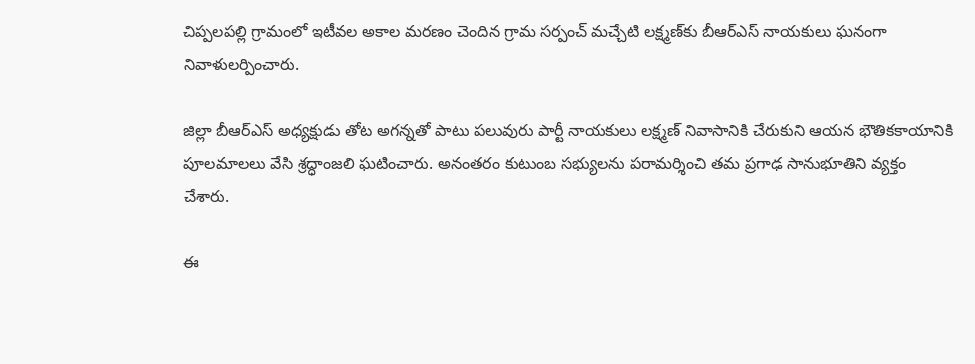చిప్పలపల్లి గ్రామంలో ఇటీవల అకాల మరణం చెందిన గ్రామ సర్పంచ్ మచ్చేటి లక్ష్మణ్‌కు బీఆర్ఎస్ నాయకులు ఘనంగా నివాళులర్పించారు.

జిల్లా బీఆర్ఎస్ అధ్యక్షుడు తోట అగన్నతో పాటు పలువురు పార్టీ నాయకులు లక్ష్మణ్ నివాసానికి చేరుకుని ఆయన భౌతికకాయానికి పూలమాలలు వేసి శ్రద్ధాంజలి ఘటించారు. అనంతరం కుటుంబ సభ్యులను పరామర్శించి తమ ప్రగాఢ సానుభూతిని వ్యక్తం చేశారు.

ఈ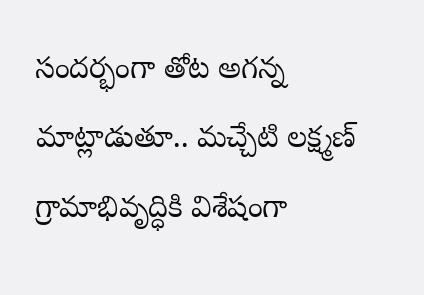సందర్భంగా తోట అగన్న మాట్లాడుతూ.. మచ్చేటి లక్ష్మణ్ గ్రామాభివృద్ధికి విశేషంగా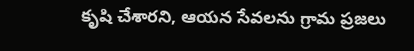కృషి చేశారని, ఆయన సేవలను గ్రామ ప్రజలు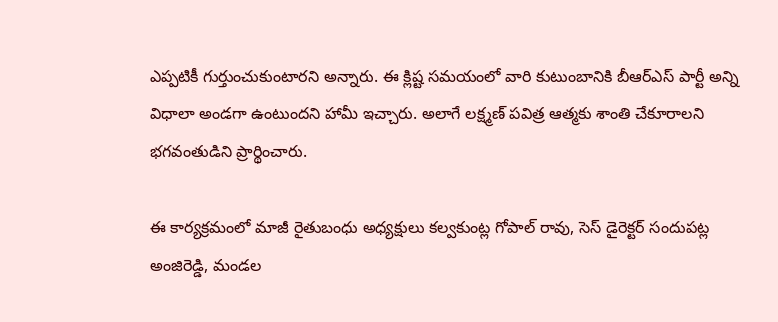ఎప్పటికీ గుర్తుంచుకుంటారని అన్నారు. ఈ క్లిష్ట సమయంలో వారి కుటుంబానికి బీఆర్ఎస్ పార్టీ అన్ని విధాలా అండగా ఉంటుందని హామీ ఇచ్చారు. అలాగే లక్ష్మణ్ పవిత్ర ఆత్మకు శాంతి చేకూరాలని భగవంతుడిని ప్రార్థించారు.

ఈ కార్యక్రమంలో మాజీ రైతుబంధు అధ్యక్షులు కల్వకుంట్ల గోపాల్ రావు, సెస్ డైరెక్టర్ సందుపట్ల అంజిరెడ్డి, మండల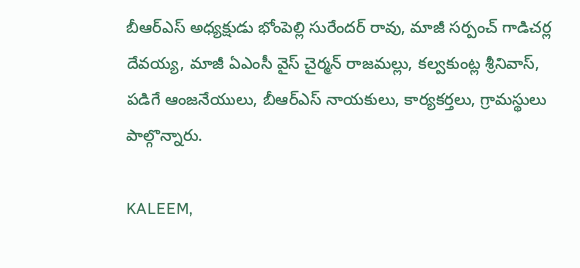బీఆర్ఎస్ అధ్యక్షుడు భోంపెల్లి సురేందర్ రావు, మాజీ సర్పంచ్ గాడిచర్ల దేవయ్య, మాజీ ఏఎంసీ వైస్ చైర్మన్ రాజమల్లు, కల్వకుంట్ల శ్రీనివాస్, పడిగే ఆంజనేయులు, బీఆర్ఎస్ నాయకులు, కార్యకర్తలు, గ్రామస్థులు పాల్గొన్నారు.

KALEEM,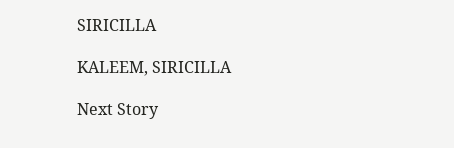SIRICILLA

KALEEM, SIRICILLA

Next Story